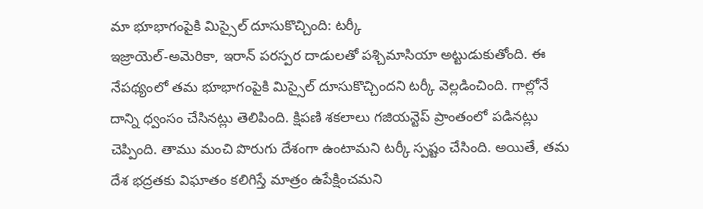మా భూభాగంపైకి మిస్సైల్ దూసుకొచ్చింది: టర్కీ
ఇజ్రాయెల్-అమెరికా, ఇరాన్ పరస్పర దాడులతో పశ్చిమాసియా అట్టుడుకుతోంది. ఈ నేపథ్యంలో తమ భూభాగంపైకి మిస్సైల్ దూసుకొచ్చిందని టర్కీ వెల్లడించింది. గాల్లోనే దాన్ని ధ్వంసం చేసినట్లు తెలిపింది. క్షిపణి శకలాలు గజియన్టెప్ ప్రాంతంలో పడినట్లు చెప్పింది. తాము మంచి పొరుగు దేశంగా ఉంటామని టర్కీ స్పష్టం చేసింది. అయితే, తమ దేశ భద్రతకు విఘాతం కలిగిస్తే మాత్రం ఉపేక్షించమని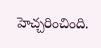హెచ్చరించింది.